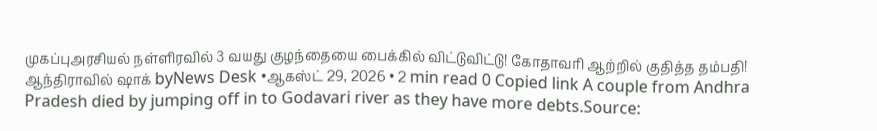முகப்புஅரசியல் நள்ளிரவில் 3 வயது குழந்தையை பைக்கில் விட்டுவிட்டு! கோதாவரி ஆற்றில் குதித்த தம்பதி! ஆந்திராவில் ஷாக் byNews Desk •ஆகஸ்ட் 29, 2026 • 2 min read 0 Copied link A couple from Andhra Pradesh died by jumping off in to Godavari river as they have more debts.Source: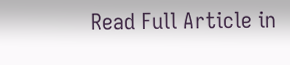Read Full Article in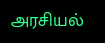அரசியல்